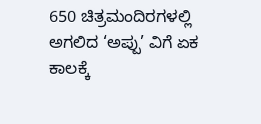650 ಚಿತ್ರಮಂದಿರಗಳಲ್ಲಿ ಅಗಲಿದ ‘ಅಪ್ಪು’ ವಿಗೆ ಏಕ ಕಾಲಕ್ಕೆ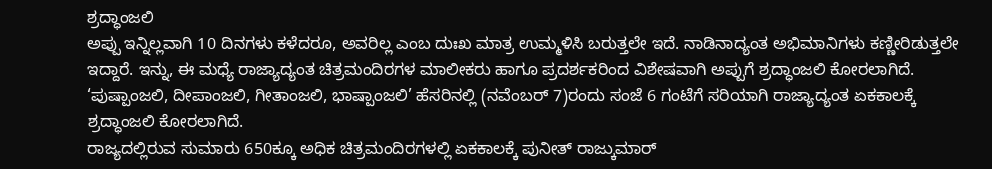ಶ್ರದ್ಧಾಂಜಲಿ
ಅಪ್ಪು ಇನ್ನಿಲ್ಲವಾಗಿ 10 ದಿನಗಳು ಕಳೆದರೂ, ಅವರಿಲ್ಲ ಎಂಬ ದುಃಖ ಮಾತ್ರ ಉಮ್ಮಳಿಸಿ ಬರುತ್ತಲೇ ಇದೆ. ನಾಡಿನಾದ್ಯಂತ ಅಭಿಮಾನಿಗಳು ಕಣ್ಣೀರಿಡುತ್ತಲೇ ಇದ್ದಾರೆ. ಇನ್ನು, ಈ ಮಧ್ಯೆ ರಾಜ್ಯಾದ್ಯಂತ ಚಿತ್ರಮಂದಿರಗಳ ಮಾಲೀಕರು ಹಾಗೂ ಪ್ರದರ್ಶಕರಿಂದ ವಿಶೇಷವಾಗಿ ಅಪ್ಪುಗೆ ಶ್ರದ್ಧಾಂಜಲಿ ಕೋರಲಾಗಿದೆ. ‘ಪುಷ್ಪಾಂಜಲಿ, ದೀಪಾಂಜಲಿ, ಗೀತಾಂಜಲಿ, ಭಾಷ್ಪಾಂಜಲಿ’ ಹೆಸರಿನಲ್ಲಿ (ನವೆಂಬರ್ 7)ರಂದು ಸಂಜೆ 6 ಗಂಟೆಗೆ ಸರಿಯಾಗಿ ರಾಜ್ಯಾದ್ಯಂತ ಏಕಕಾಲಕ್ಕೆ ಶ್ರದ್ಧಾಂಜಲಿ ಕೋರಲಾಗಿದೆ.
ರಾಜ್ಯದಲ್ಲಿರುವ ಸುಮಾರು 650ಕ್ಕೂ ಅಧಿಕ ಚಿತ್ರಮಂದಿರಗಳಲ್ಲಿ ಏಕಕಾಲಕ್ಕೆ ಪುನೀತ್ ರಾಜ್ಕುಮಾರ್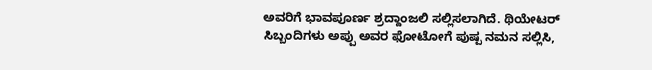ಅವರಿಗೆ ಭಾವಪೂರ್ಣ ಶ್ರದ್ದಾಂಜಲಿ ಸಲ್ಲಿಸಲಾಗಿದೆ. ಥಿಯೇಟರ್ ಸಿಬ್ಬಂದಿಗಳು ಅಪ್ಪು ಅವರ ಫೋಟೋಗೆ ಪುಷ್ಪ ನಮನ ಸಲ್ಲಿಸಿ,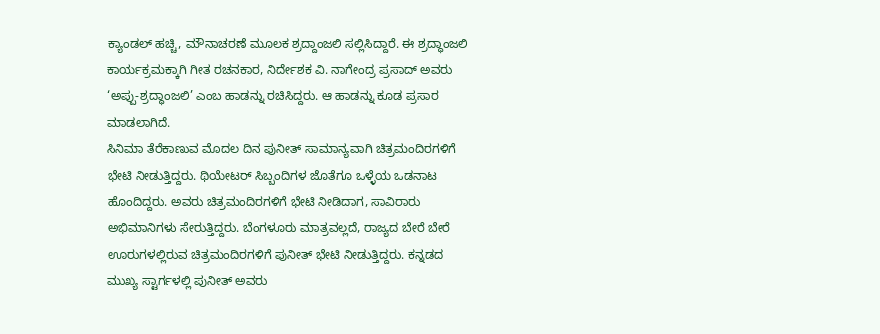ಕ್ಯಾಂಡಲ್ ಹಚ್ಚಿ, ಮೌನಾಚರಣೆ ಮೂಲಕ ಶ್ರದ್ದಾಂಜಲಿ ಸಲ್ಲಿಸಿದ್ದಾರೆ. ಈ ಶ್ರದ್ಧಾಂಜಲಿ ಕಾರ್ಯಕ್ರಮಕ್ಕಾಗಿ ಗೀತ ರಚನಕಾರ, ನಿರ್ದೇಶಕ ವಿ. ನಾಗೇಂದ್ರ ಪ್ರಸಾದ್ ಅವರು ‘ಅಪ್ಪು-ಶ್ರದ್ಧಾಂಜಲಿ’ ಎಂಬ ಹಾಡನ್ನು ರಚಿಸಿದ್ದರು. ಆ ಹಾಡನ್ನು ಕೂಡ ಪ್ರಸಾರ ಮಾಡಲಾಗಿದೆ.
ಸಿನಿಮಾ ತೆರೆಕಾಣುವ ಮೊದಲ ದಿನ ಪುನೀತ್ ಸಾಮಾನ್ಯವಾಗಿ ಚಿತ್ರಮಂದಿರಗಳಿಗೆ ಭೇಟಿ ನೀಡುತ್ತಿದ್ದರು. ಥಿಯೇಟರ್ ಸಿಬ್ಬಂದಿಗಳ ಜೊತೆಗೂ ಒಳ್ಳೆಯ ಒಡನಾಟ ಹೊಂದಿದ್ದರು. ಅವರು ಚಿತ್ರಮಂದಿರಗಳಿಗೆ ಭೇಟಿ ನೀಡಿದಾಗ, ಸಾವಿರಾರು ಅಭಿಮಾನಿಗಳು ಸೇರುತ್ತಿದ್ದರು. ಬೆಂಗಳೂರು ಮಾತ್ರವಲ್ಲದೆ, ರಾಜ್ಯದ ಬೇರೆ ಬೇರೆ ಊರುಗಳಲ್ಲಿರುವ ಚಿತ್ರಮಂದಿರಗಳಿಗೆ ಪುನೀತ್ ಭೇಟಿ ನೀಡುತ್ತಿದ್ದರು. ಕನ್ನಡದ ಮುಖ್ಯ ಸ್ಟಾರ್ಗಳಲ್ಲಿ ಪುನೀತ್ ಅವರು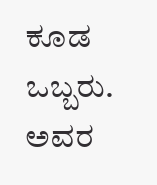ಕೂಡ ಒಬ್ಬರು. ಅವರ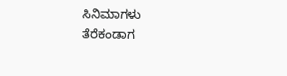ಸಿನಿಮಾಗಳು ತೆರೆಕಂಡಾಗ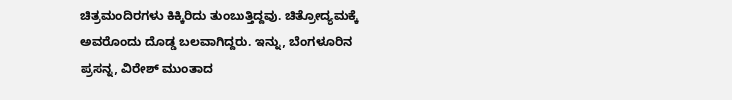ಚಿತ್ರಮಂದಿರಗಳು ಕಿಕ್ಕಿರಿದು ತುಂಬುತ್ತಿದ್ದವು. ಚಿತ್ರೋದ್ಯಮಕ್ಕೆ ಅವರೊಂದು ದೊಡ್ಡ ಬಲವಾಗಿದ್ದರು. ಇನ್ನು, ಬೆಂಗಳೂರಿನ ಪ್ರಸನ್ನ, ವಿರೇಶ್ ಮುಂತಾದ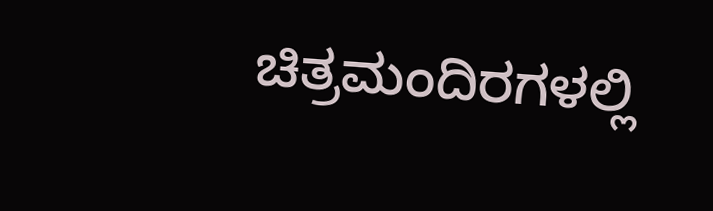ಚಿತ್ರಮಂದಿರಗಳಲ್ಲಿ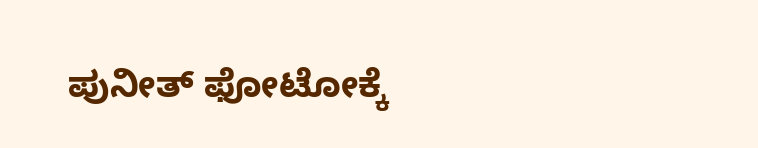ಪುನೀತ್ ಫೋಟೋಕ್ಕೆ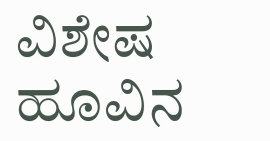ವಿಶೇಷ ಹೂವಿನ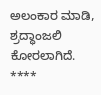ಅಲಂಕಾರ ಮಾಡಿ, ಶ್ರದ್ಧಾಂಜಲಿ ಕೋರಲಾಗಿದೆ.
****